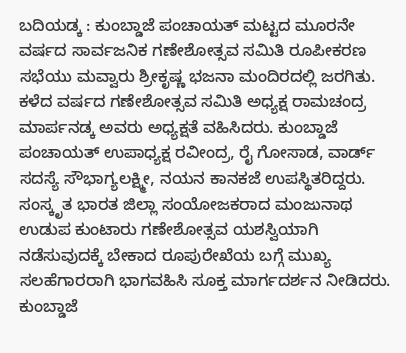ಬದಿಯಡ್ಕ : ಕುಂಬ್ಡಾಜೆ ಪಂಚಾಯತ್ ಮಟ್ಟದ ಮೂರನೇ ವರ್ಷದ ಸಾರ್ವಜನಿಕ ಗಣೇಶೋತ್ಸವ ಸಮಿತಿ ರೂಪೀಕರಣ ಸಭೆಯು ಮವ್ವಾರು ಶ್ರೀಕೃಷ್ಣ ಭಜನಾ ಮಂದಿರದಲ್ಲಿ ಜರಗಿತು. ಕಳೆದ ವರ್ಷದ ಗಣೇಶೋತ್ಸವ ಸಮಿತಿ ಅಧ್ಯಕ್ಷ ರಾಮಚಂದ್ರ ಮಾರ್ಪನಡ್ಕ ಅವರು ಅಧ್ಯಕ್ಷತೆ ವಹಿಸಿದರು. ಕುಂಬ್ಡಾಜೆ ಪಂಚಾಯತ್ ಉಪಾಧ್ಯಕ್ಷ ರವೀಂದ್ರ, ರೈ ಗೋಸಾಡ, ವಾರ್ಡ್ ಸದಸ್ಯೆ ಸೌಭಾಗ್ಯಲಕ್ಷ್ಮೀ, ನಯನ ಕಾನಕಜೆ ಉಪಸ್ಥಿತರಿದ್ದರು.
ಸಂಸ್ಕೃತ ಭಾರತ ಜಿಲ್ಲಾ ಸಂಯೋಜಕರಾದ ಮಂಜುನಾಥ ಉಡುಪ ಕುಂಟಾರು ಗಣೇಶೋತ್ಸವ ಯಶಸ್ವಿಯಾಗಿ ನಡೆಸುವುದಕ್ಕೆ ಬೇಕಾದ ರೂಪುರೇಖೆಯ ಬಗ್ಗೆ ಮುಖ್ಯ ಸಲಹೆಗಾರರಾಗಿ ಭಾಗವಹಿಸಿ ಸೂಕ್ತ ಮಾರ್ಗದರ್ಶನ ನೀಡಿದರು. ಕುಂಬ್ಡಾಜೆ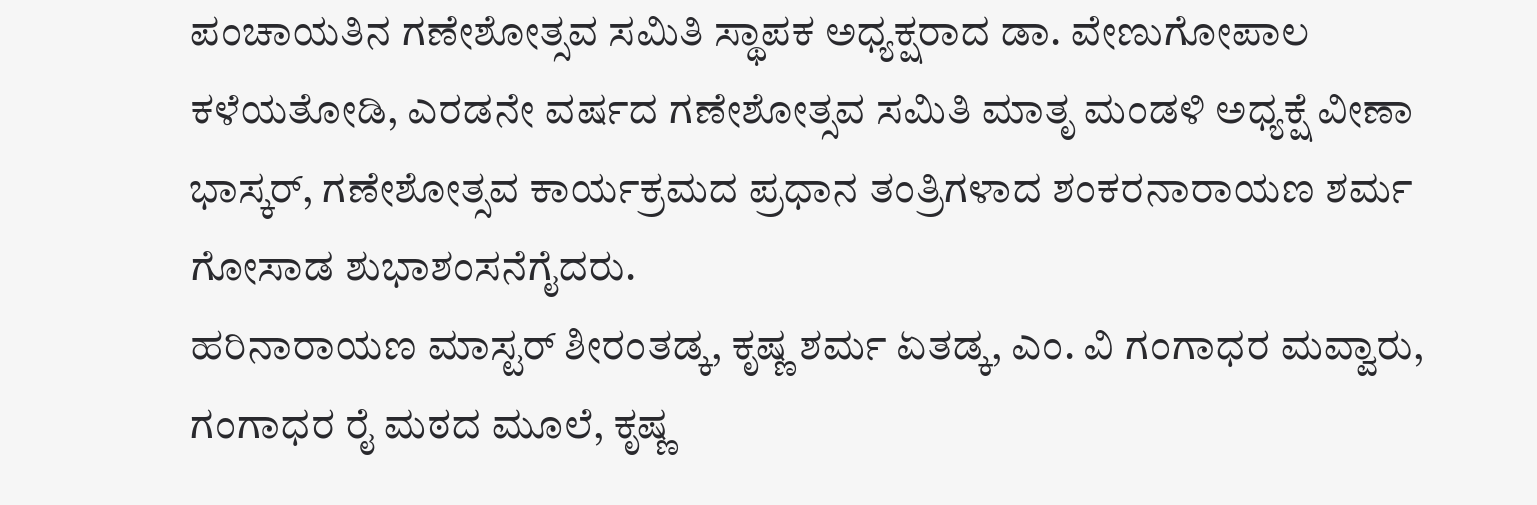ಪಂಚಾಯತಿನ ಗಣೇಶೋತ್ಸವ ಸಮಿತಿ ಸ್ಥಾಪಕ ಅಧ್ಯಕ್ಷರಾದ ಡಾ. ವೇಣುಗೋಪಾಲ ಕಳೆಯತೋಡಿ, ಎರಡನೇ ವರ್ಷದ ಗಣೇಶೋತ್ಸವ ಸಮಿತಿ ಮಾತೃ ಮಂಡಳಿ ಅಧ್ಯಕ್ಷೆ ವೀಣಾ ಭಾಸ್ಕರ್, ಗಣೇಶೋತ್ಸವ ಕಾರ್ಯಕ್ರಮದ ಪ್ರಧಾನ ತಂತ್ರಿಗಳಾದ ಶಂಕರನಾರಾಯಣ ಶರ್ಮ ಗೋಸಾಡ ಶುಭಾಶಂಸನೆಗೈದರು.
ಹರಿನಾರಾಯಣ ಮಾಸ್ಟರ್ ಶೀರಂತಡ್ಕ, ಕೃಷ್ಣ ಶರ್ಮ ಏತಡ್ಕ, ಎಂ. ವಿ ಗಂಗಾಧರ ಮವ್ವಾರು, ಗಂಗಾಧರ ರೈ ಮಠದ ಮೂಲೆ, ಕೃಷ್ಣ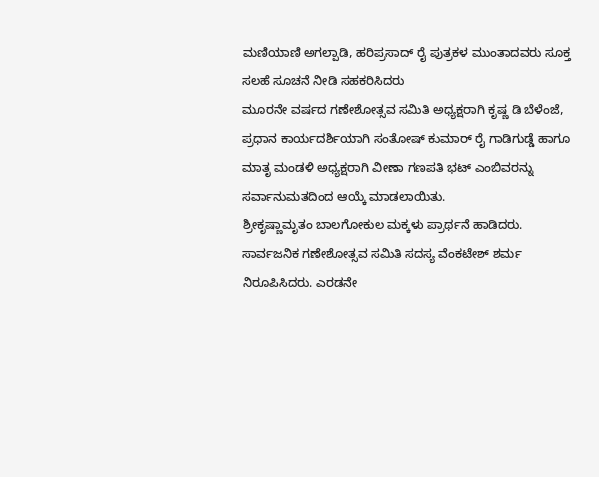ಮಣಿಯಾಣಿ ಅಗಲ್ಪಾಡಿ, ಹರಿಪ್ರಸಾದ್ ರೈ ಪುತ್ರಕಳ ಮುಂತಾದವರು ಸೂಕ್ತ ಸಲಹೆ ಸೂಚನೆ ನೀಡಿ ಸಹಕರಿಸಿದರು
ಮೂರನೇ ವರ್ಷದ ಗಣೇಶೋತ್ಸವ ಸಮಿತಿ ಅಧ್ಯಕ್ಷರಾಗಿ ಕೃಷ್ಣ ಡಿ ಬೆಳೆಂಜೆ, ಪ್ರಧಾನ ಕಾರ್ಯದರ್ಶಿಯಾಗಿ ಸಂತೋಷ್ ಕುಮಾರ್ ರೈ ಗಾಡಿಗುಡ್ಡೆ ಹಾಗೂ ಮಾತೃ ಮಂಡಳಿ ಅಧ್ಯಕ್ಷರಾಗಿ ವೀಣಾ ಗಣಪತಿ ಭಟ್ ಎಂಬಿವರನ್ನು ಸರ್ವಾನುಮತದಿಂದ ಆಯ್ಕೆ ಮಾಡಲಾಯಿತು.
ಶ್ರೀಕೃಷ್ಣಾಮೃತಂ ಬಾಲಗೋಕುಲ ಮಕ್ಕಳು ಪ್ರಾರ್ಥನೆ ಹಾಡಿದರು. ಸಾರ್ವಜನಿಕ ಗಣೇಶೋತ್ಸವ ಸಮಿತಿ ಸದಸ್ಯ ವೆಂಕಟೇಶ್ ಶರ್ಮ ನಿರೂಪಿಸಿದರು. ಎರಡನೇ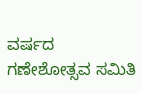ವರ್ಷದ ಗಣೇಶೋತ್ಸವ ಸಮಿತಿ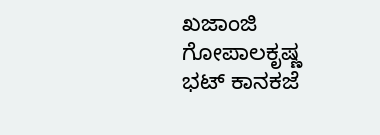ಖಜಾಂಜಿ ಗೋಪಾಲಕೃಷ್ಣ ಭಟ್ ಕಾನಕಜೆ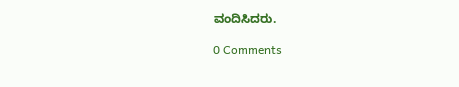ವಂದಿಸಿದರು.

0 Comments